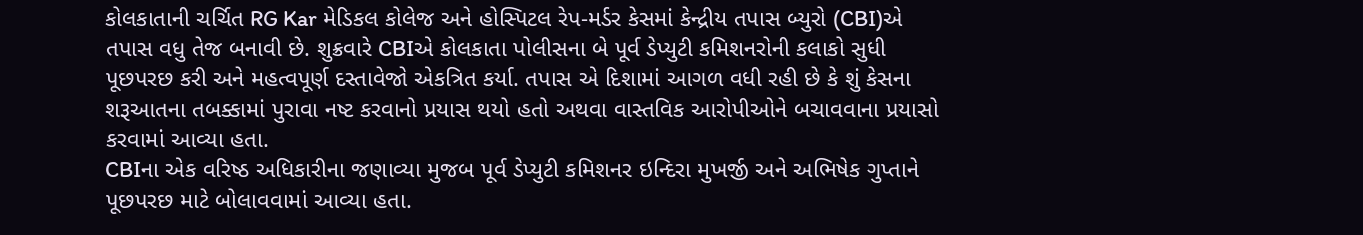કોલકાતાની ચર્ચિત RG Kar મેડિકલ કોલેજ અને હોસ્પિટલ રેપ-મર્ડર કેસમાં કેન્દ્રીય તપાસ બ્યુરો (CBI)એ તપાસ વધુ તેજ બનાવી છે. શુક્રવારે CBIએ કોલકાતા પોલીસના બે પૂર્વ ડેપ્યુટી કમિશનરોની કલાકો સુધી પૂછપરછ કરી અને મહત્વપૂર્ણ દસ્તાવેજો એકત્રિત કર્યા. તપાસ એ દિશામાં આગળ વધી રહી છે કે શું કેસના શરૂઆતના તબક્કામાં પુરાવા નષ્ટ કરવાનો પ્રયાસ થયો હતો અથવા વાસ્તવિક આરોપીઓને બચાવવાના પ્રયાસો કરવામાં આવ્યા હતા.
CBIના એક વરિષ્ઠ અધિકારીના જણાવ્યા મુજબ પૂર્વ ડેપ્યુટી કમિશનર ઇન્દિરા મુખર્જી અને અભિષેક ગુપ્તાને પૂછપરછ માટે બોલાવવામાં આવ્યા હતા.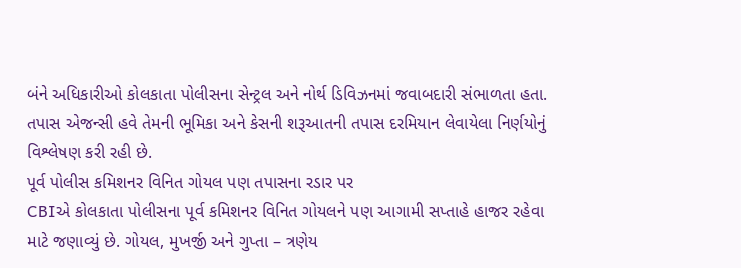બંને અધિકારીઓ કોલકાતા પોલીસના સેન્ટ્રલ અને નોર્થ ડિવિઝનમાં જવાબદારી સંભાળતા હતા. તપાસ એજન્સી હવે તેમની ભૂમિકા અને કેસની શરૂઆતની તપાસ દરમિયાન લેવાયેલા નિર્ણયોનું વિશ્લેષણ કરી રહી છે.
પૂર્વ પોલીસ કમિશનર વિનિત ગોયલ પણ તપાસના રડાર પર
CBIએ કોલકાતા પોલીસના પૂર્વ કમિશનર વિનિત ગોયલને પણ આગામી સપ્તાહે હાજર રહેવા માટે જણાવ્યું છે. ગોયલ, મુખર્જી અને ગુપ્તા – ત્રણેય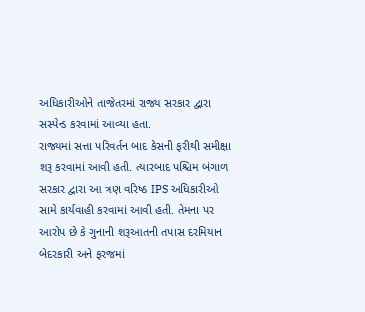અધિકારીઓને તાજેતરમાં રાજ્ય સરકાર દ્વારા સસ્પેન્ડ કરવામાં આવ્યા હતા.
રાજ્યમાં સત્તા પરિવર્તન બાદ કેસની ફરીથી સમીક્ષા શરૂ કરવામાં આવી હતી. ત્યારબાદ પશ્ચિમ બંગાળ સરકાર દ્વારા આ ત્રણ વરિષ્ઠ IPS અધિકારીઓ સામે કાર્યવાહી કરવામાં આવી હતી. તેમના પર આરોપ છે કે ગુનાની શરૂઆતની તપાસ દરમિયાન બેદરકારી અને ફરજમાં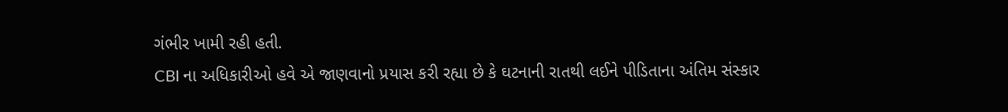ગંભીર ખામી રહી હતી.
CBI ના અધિકારીઓ હવે એ જાણવાનો પ્રયાસ કરી રહ્યા છે કે ઘટનાની રાતથી લઈને પીડિતાના અંતિમ સંસ્કાર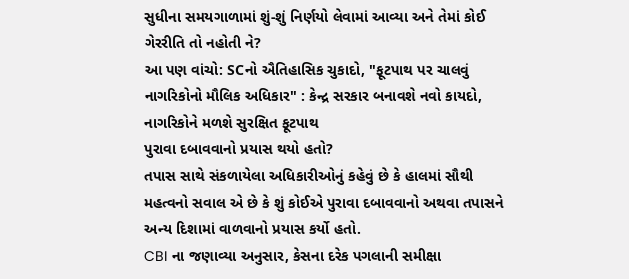સુધીના સમયગાળામાં શું-શું નિર્ણયો લેવામાં આવ્યા અને તેમાં કોઈ ગેરરીતિ તો નહોતી ને?
આ પણ વાંચો: SCનો ઐતિહાસિક ચુકાદો, "ફૂટપાથ પર ચાલવું નાગરિકોનો મૌલિક અધિકાર" : કેન્દ્ર સરકાર બનાવશે નવો કાયદો, નાગરિકોને મળશે સુરક્ષિત ફૂટપાથ
પુરાવા દબાવવાનો પ્રયાસ થયો હતો?
તપાસ સાથે સંકળાયેલા અધિકારીઓનું કહેવું છે કે હાલમાં સૌથી મહત્વનો સવાલ એ છે કે શું કોઈએ પુરાવા દબાવવાનો અથવા તપાસને અન્ય દિશામાં વાળવાનો પ્રયાસ કર્યો હતો.
CBI ના જણાવ્યા અનુસાર, કેસના દરેક પગલાની સમીક્ષા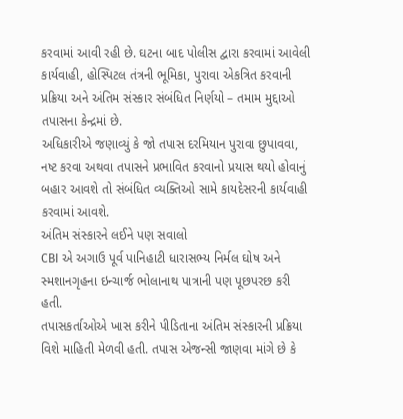કરવામાં આવી રહી છે. ઘટના બાદ પોલીસ દ્વારા કરવામાં આવેલી કાર્યવાહી, હોસ્પિટલ તંત્રની ભૂમિકા, પુરાવા એકત્રિત કરવાની પ્રક્રિયા અને અંતિમ સંસ્કાર સંબંધિત નિર્ણયો – તમામ મુદ્દાઓ તપાસના કેન્દ્રમાં છે.
અધિકારીએ જણાવ્યું કે જો તપાસ દરમિયાન પુરાવા છુપાવવા, નષ્ટ કરવા અથવા તપાસને પ્રભાવિત કરવાનો પ્રયાસ થયો હોવાનું બહાર આવશે તો સંબંધિત વ્યક્તિઓ સામે કાયદેસરની કાર્યવાહી કરવામાં આવશે.
અંતિમ સંસ્કારને લઈને પણ સવાલો
CBI એ અગાઉ પૂર્વ પાનિહાટી ધારાસભ્ય નિર્મલ ઘોષ અને સ્મશાનગૃહના ઇન્ચાર્જ ભોલાનાથ પાત્રાની પણ પૂછપરછ કરી હતી.
તપાસકર્તાઓએ ખાસ કરીને પીડિતાના અંતિમ સંસ્કારની પ્રક્રિયા વિશે માહિતી મેળવી હતી. તપાસ એજન્સી જાણવા માંગે છે કે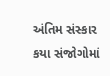અંતિમ સંસ્કાર કયા સંજોગોમાં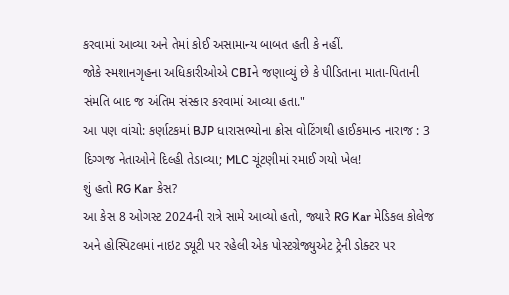કરવામાં આવ્યા અને તેમાં કોઈ અસામાન્ય બાબત હતી કે નહીં.
જોકે સ્મશાનગૃહના અધિકારીઓએ CBIને જણાવ્યું છે કે પીડિતાના માતા-પિતાની સંમતિ બાદ જ અંતિમ સંસ્કાર કરવામાં આવ્યા હતા."
આ પણ વાંચો: કર્ણાટકમાં BJP ધારાસભ્યોના ક્રોસ વોટિંગથી હાઈકમાન્ડ નારાજ : 3 દિગ્ગજ નેતાઓને દિલ્હી તેડાવ્યા; MLC ચૂંટણીમાં રમાઈ ગયો ખેલ!
શું હતો RG Kar કેસ?
આ કેસ 8 ઓગસ્ટ 2024ની રાત્રે સામે આવ્યો હતો, જ્યારે RG Kar મેડિકલ કોલેજ અને હોસ્પિટલમાં નાઇટ ડ્યૂટી પર રહેલી એક પોસ્ટગ્રેજ્યુએટ ટ્રેની ડોક્ટર પર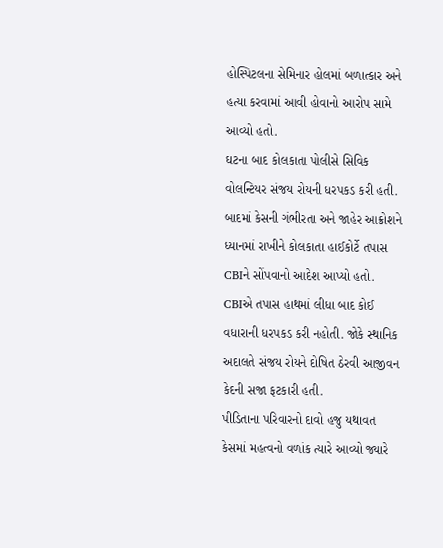હોસ્પિટલના સેમિનાર હોલમાં બળાત્કાર અને હત્યા કરવામાં આવી હોવાનો આરોપ સામે આવ્યો હતો.
ઘટના બાદ કોલકાતા પોલીસે સિવિક વોલન્ટિયર સંજય રોયની ધરપકડ કરી હતી. બાદમાં કેસની ગંભીરતા અને જાહેર આક્રોશને ધ્યાનમાં રાખીને કોલકાતા હાઈકોર્ટે તપાસ CBIને સોંપવાનો આદેશ આપ્યો હતો.
CBIએ તપાસ હાથમાં લીધા બાદ કોઈ વધારાની ધરપકડ કરી નહોતી. જોકે સ્થાનિક અદાલતે સંજય રોયને દોષિત ઠેરવી આજીવન કેદની સજા ફટકારી હતી.
પીડિતાના પરિવારનો દાવો હજુ યથાવત
કેસમાં મહત્વનો વળાંક ત્યારે આવ્યો જ્યારે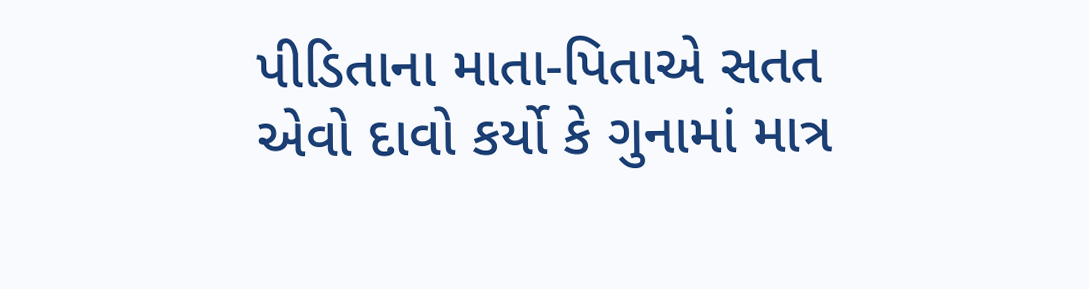પીડિતાના માતા-પિતાએ સતત એવો દાવો કર્યો કે ગુનામાં માત્ર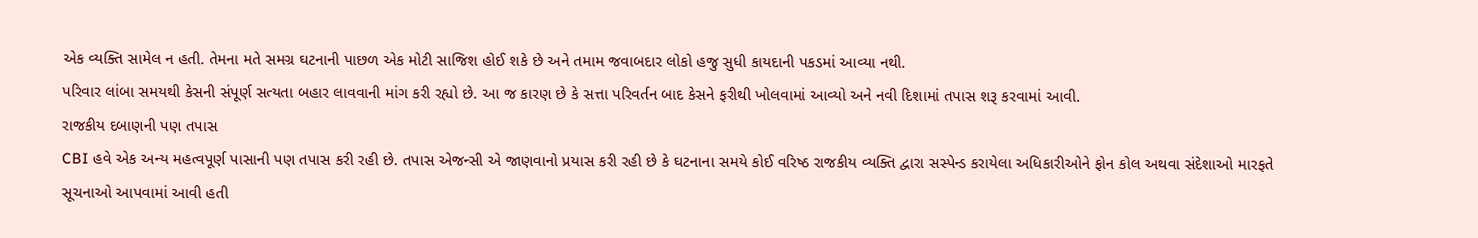એક વ્યક્તિ સામેલ ન હતી. તેમના મતે સમગ્ર ઘટનાની પાછળ એક મોટી સાજિશ હોઈ શકે છે અને તમામ જવાબદાર લોકો હજુ સુધી કાયદાની પકડમાં આવ્યા નથી.
પરિવાર લાંબા સમયથી કેસની સંપૂર્ણ સત્યતા બહાર લાવવાની માંગ કરી રહ્યો છે. આ જ કારણ છે કે સત્તા પરિવર્તન બાદ કેસને ફરીથી ખોલવામાં આવ્યો અને નવી દિશામાં તપાસ શરૂ કરવામાં આવી.
રાજકીય દબાણની પણ તપાસ
CBI હવે એક અન્ય મહત્વપૂર્ણ પાસાની પણ તપાસ કરી રહી છે. તપાસ એજન્સી એ જાણવાનો પ્રયાસ કરી રહી છે કે ઘટનાના સમયે કોઈ વરિષ્ઠ રાજકીય વ્યક્તિ દ્વારા સસ્પેન્ડ કરાયેલા અધિકારીઓને ફોન કોલ અથવા સંદેશાઓ મારફતે સૂચનાઓ આપવામાં આવી હતી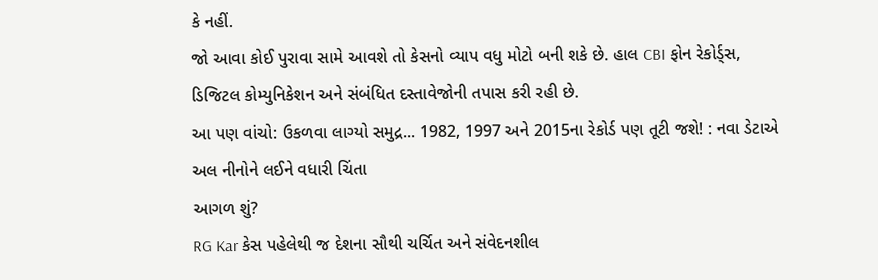કે નહીં.
જો આવા કોઈ પુરાવા સામે આવશે તો કેસનો વ્યાપ વધુ મોટો બની શકે છે. હાલ CBI ફોન રેકોર્ડ્સ, ડિજિટલ કોમ્યુનિકેશન અને સંબંધિત દસ્તાવેજોની તપાસ કરી રહી છે.
આ પણ વાંચો: ઉકળવા લાગ્યો સમુદ્ર... 1982, 1997 અને 2015ના રેકોર્ડ પણ તૂટી જશે! : નવા ડેટાએ અલ નીનોને લઈને વધારી ચિંતા
આગળ શું?
RG Kar કેસ પહેલેથી જ દેશના સૌથી ચર્ચિત અને સંવેદનશીલ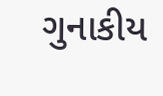ગુનાકીય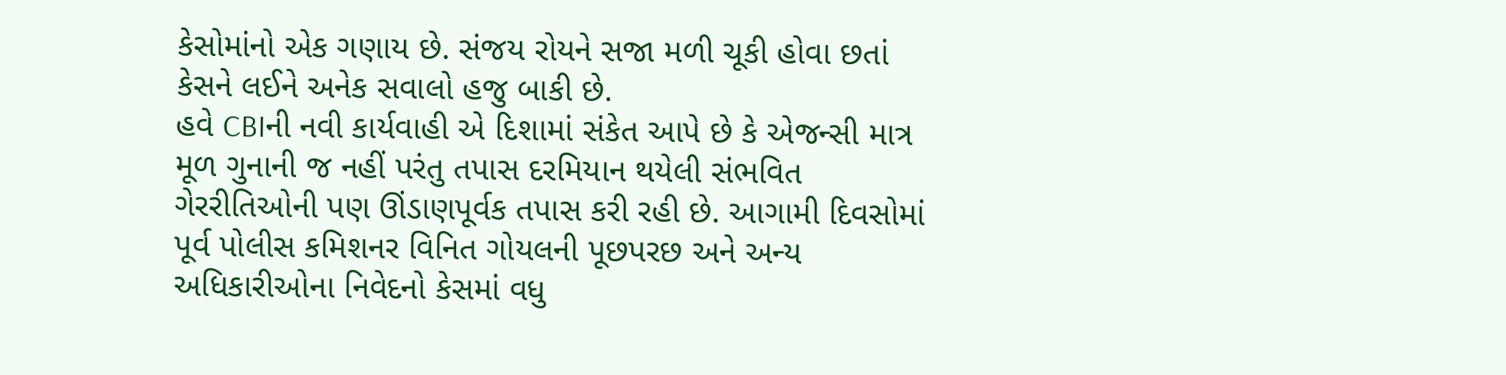કેસોમાંનો એક ગણાય છે. સંજય રોયને સજા મળી ચૂકી હોવા છતાં કેસને લઈને અનેક સવાલો હજુ બાકી છે.
હવે CBIની નવી કાર્યવાહી એ દિશામાં સંકેત આપે છે કે એજન્સી માત્ર મૂળ ગુનાની જ નહીં પરંતુ તપાસ દરમિયાન થયેલી સંભવિત ગેરરીતિઓની પણ ઊંડાણપૂર્વક તપાસ કરી રહી છે. આગામી દિવસોમાં પૂર્વ પોલીસ કમિશનર વિનિત ગોયલની પૂછપરછ અને અન્ય અધિકારીઓના નિવેદનો કેસમાં વધુ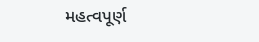મહત્વપૂર્ણ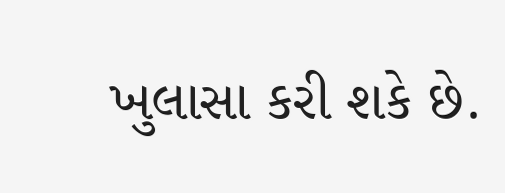ખુલાસા કરી શકે છે.